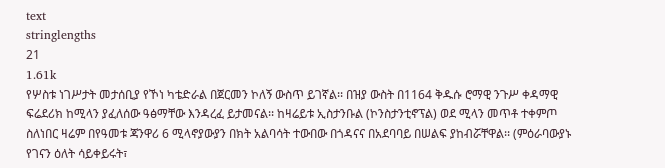text
stringlengths
21
1.61k
የሦስቱ ነገሥታት መታሰቢያ የኾነ ካቴድራል በጀርመን ኮለኝ ውስጥ ይገኛል፡፡ በዝያ ውስት በ1164 ቅዱሱ ሮማዊ ንጉሥ ቀዳማዊ ፍሬደሪክ ከሚላን ያፈለሰው ዓፅማቸው እንዳረፈ ይታመናል፡፡ ከዛሬይቱ ኢስታንቡል (ኮንስታንቲኖፕል) ወደ ሚላን መጥቶ ተቀምጦ ስለነበር ዛሬም በየዓመቱ ጃንዋሪ 6 ሚላኖያውያን በክት አልባሳት ተውበው በጎዳናና በአደባባይ በሠልፍ ያከብሯቸዋል፡፡ (ምዕራባውያኑ የገናን ዕለት ሳይቀይሩት፣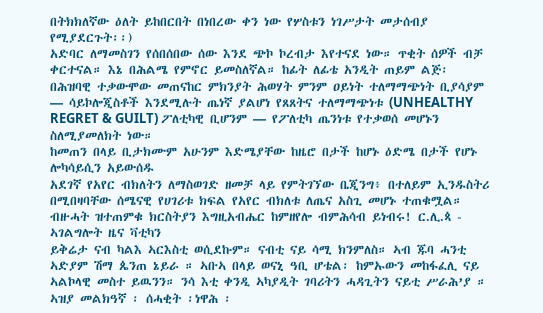በትክክለኛው ዕለት ይከበርበት በነበረው ቀን ነው የሦስቱን ነገሥታት መታሰብያ የሚያደርጉት፡፡)
አድባር ለማመስገን የሰበሰበው ሰው እንደ ጭኮ ኮረብታ እየተናደ ነው። ጥቂት ሰዎች ብቻ ቀርተናል። እኔ በሕልሜ የምኖር ይመስለኛል። ከፊት ለፊቴ አንዲት ጠይም ልጅ፡
በሕዝባዊ ተቃውሞው መጠናከር ምክንያት ሕወሃት ምንም ዐይነት ተለማማጭነት ቢያሳያም — ሳይኮሎጂስቶች እንደሚሉት ጤነኛ ያልሆነ የጸጸትና ተለማማጭነቱ (UNHEALTHY REGRET & GUILT) ፖለቲካዊ ቢሆንም — የፖለቲካ ጤንነቱ የተቃወሰ መሆኑን ስለሚያመለክት ነው።
ከመጠን በላይ ቢታክሙም አሁንም እድሜያቸው ከዜሮ በታች ከሆኑ ዕድሜ በታች የሆኑ ሎካሳይሲን አይውሰዱ
አደገኛ የአየር ብክለትን ለማስወገድ ዘመቻ ላይ የምትገኘው ቤጂንግ፥ በተለይም ኢንዱስትሪ በሚበዛባቸው ሰሜናዊ የሀገሪቱ ክፍል የአየር ብክለቱ ለጤና አስጊ መሆኑ ተጠቁሟል።
ብዙሓት ዝተጠምቁ ክርስትያን እግዚአብሔር ከምዘየሎ ብምሕሳብ ይነብሩ! ር.ሊ.ጳ - ኣገልግሎት ዜና ቫቲካን
ይቅሬታ ናብ ካልእ ኣርእስቲ ወሲደኩም። ናብቲ ናይ ሳሚ ክንምለስ። ኣብ ጁባ ሓንቲ ኣድያም ሽማ ጴንጠ ኔይራ ። ኣቡኣ በላይ ወናኒ ዓቢ ሆቴል፡ ከምኡውን መከፋፈሊ ናይ ኣልኮላዊ መስተ ይዉንን። ንሳ እቲ ቀንዲ ኣካያዲት ገባሪትን ሓዳጊትን ናይቲ ሥራሕ’ያ ። ኣዝያ መልክዓኛ ፡ ሰሓቂት ፡ነዋሕ ፡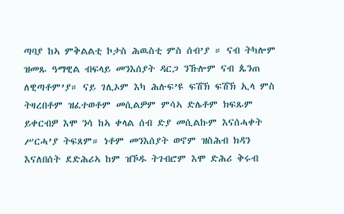ጣባያ ከኣ ምቅልልቲ ኮታስ ሕዉስቲ ምስ ሰብ’ያ ። ናብ ትካሎም ዝመጹ ዓማዊል ብፍላይ መንእሰያት ዳርጋ ንኹሎም ናብ ጴንጠ ለዊጣቶም’ያ። ናይ ገሊኦም እካ ሕሉፍ’ዩ ፍሽኽ ፍሽኽ ኢላ ምስ ትዛረበቶም ዝፈተወቶም መሲልዎም ምሳኣ ድሌቶም ክፍጹም ይቀርብዎ እሞ ንሳ ከኣ ቀላል ሰብ ድያ መሲልኩም እናሰሓቀት ሥርሓ’ያ ትፍጸም። ነቶም መንእሰያት ወኖም ዝስሕብ ክዳን እናለበሰት ደድሕሪኣ ከም ዝኾዱ ትገብሮም እሞ ድሕሪ ቅሩብ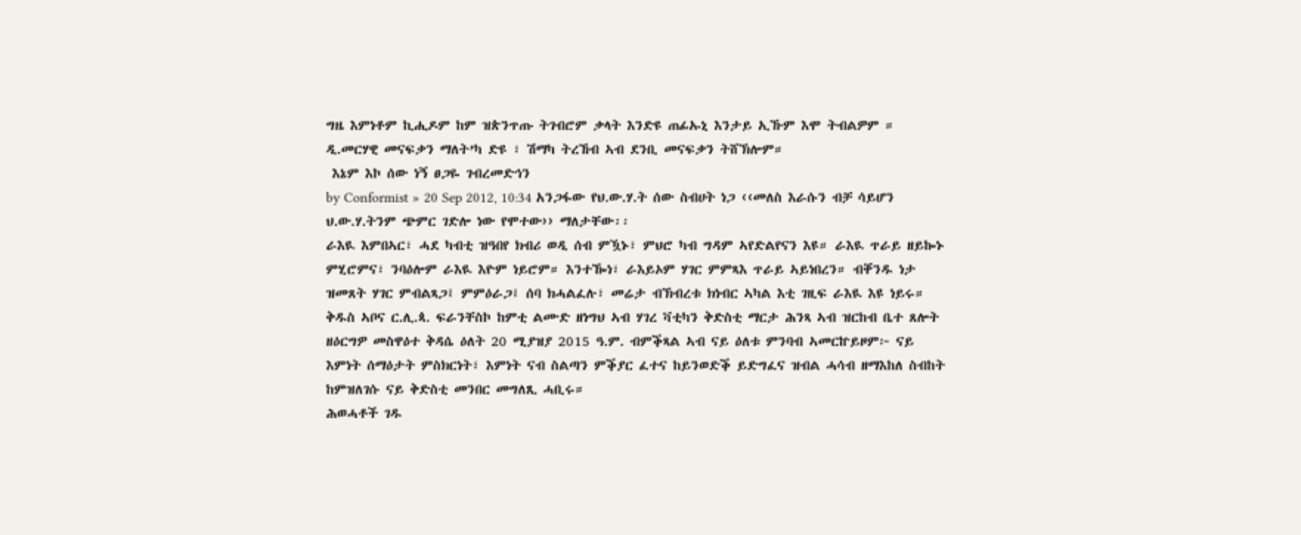ግዜ እምነቶም ኪሒዶም ከም ዝጵንጥጡ ትገብሮም ቃላት እንድዩ ጠፊኡኒ እንታይ ኢኹም እሞ ትብልዎም ። ዲ.መርሃዊ መናፍቃን ማለት’ካ ድዩ ፣ ሽማካ ትረኸብ ኣብ ደንቢ መናፍቃን ትሸኽሎም።
 እኔም እኮ ሰው ነኝ ፀጋዬ ገብረመድኅን
by Conformist » 20 Sep 2012, 10:34 አንጋፋው የህ.ው.ሃ.ት ሰው ስብሀት ነጋ ‹‹መለስ እራሱን ብቻ ሳይሆን ህ.ው.ሃ.ትንም ጭምር ገድሎ ነው የሞተው›› ማለታቸው፡፡
ራእዪ እምበኣር፣ ሓደ ካብቲ ዝዓበየ ክብሪ ወዲ ሰብ ምዃኑ፣ ምህሮ ካብ ግዳም ኣየድልየናን እዩ። ራእዪ ጥራይ ዘይኰኑ ምሂሮምና፣ ንባዕሎም ራእዪ እዮም ነይሮም። እንተዀነ፣ ራእይኦም ሃገር ምምጻእ ጥራይ ኣይነበረን። ብቐንዱ ነታ ዝመጸት ሃገር ምብልጻጋ፤ ምምዕራጋ፤ ሰባ ክሓልፈሉ፣ መሬታ ብኽብረቱ ክነብር ኣካል እቲ ገዚፍ ራእዪ እዩ ነይሩ።
ቅዱስ ኣቦና ር.ሊ.ጳ. ፍራንቸስኮ ከምቲ ልሙድ ዘነግህ ኣብ ሃገረ ቫቲካን ቅድስቲ ማርታ ሕንጻ ኣብ ዝርከብ ቤተ ጸሎት ዘዕርግዎ መስዋዕተ ቅዳሴ ዕለት 20 ሚያዝያ 2015 ዓ.ም. ብምቕጻል ኣብ ናይ ዕለቱ ምንባብ ኣመርኵይዞም፦ ናይ እምነት ሰማዕታት ምስክርነት፣ እምነት ናብ ስልጣን ምቕያር ፈተና ከይንወድቕ ይድግፈና ዝብል ሓሳብ ዘማእከለ ስብከት ከምዝለገሱ ናይ ቅድስቲ መንበር መግለጺ ሓቢሩ።
ሕወሓቶች ገዱ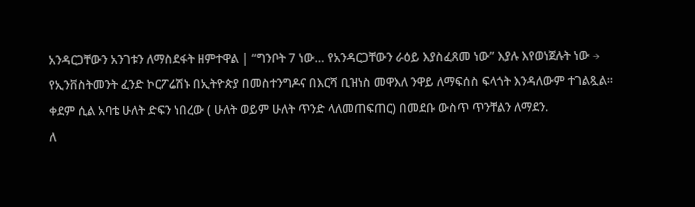አንዳርጋቸውን አንገቱን ለማስደፋት ዘምተዋል | “ግንቦት 7 ነው… የአንዳርጋቸውን ራዕይ እያስፈጸመ ነው” እያሉ እየወነጀሉት ነው →
የኢንቨስትመንት ፈንድ ኮርፖሬሽኑ በኢትዮጵያ በመስተንግዶና በእርሻ ቢዝነስ መዋእለ ንዋይ ለማፍሰስ ፍላጎት እንዳለውም ተገልጿል።
ቀደም ሲል አባቴ ሁለት ድፍን ነበረው ( ሁለት ወይም ሁለት ጥንድ ላለመጠፍጠር) በመደቡ ውስጥ ጥንቸልን ለማደን.
ለ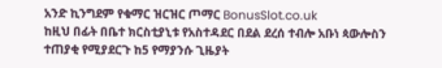አንድ ኪንግደም የቁማር ዝርዝር ጦማር BonusSlot.co.uk
ከዚህ በፊት በቤተ ክርስቲያኒቱ የአስተዳደር በደል ደረሰ ተብሎ አቡነ ጳውሎስን ተጠያቂ የሚያደርጉ ከ5 የማያንሱ ጊዜያት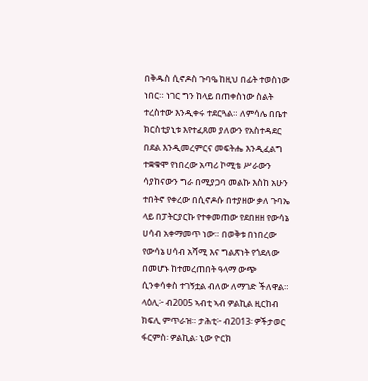በቅዱስ ሲኖዶስ ጉባዔ ከዚህ በፊት ተወስነው ነበር። ነገር ግን ከላይ በጠቀስነው ስልት ተረስተው እንዲቀሩ ተደርጓል። ለምሳሌ በቤተ ክርስቲያኒቱ እየተፈጸመ ያለውን የአስተዳደር በደል እንዲመረምርና መፍትሔ እንዲፈልግ ተቋቁሞ የነበረው አጣሪ ኮሚቴ ሥራውን ሳያከናውን ግራ በሚያጋባ መልኩ እስከ አሁን ተበትኖ የቀረው በሲኖዶሱ በተያዘው ቃለ ጉባኤ ላይ በፓትርያርኩ የተቀመጠው የደበዘዘ የውሳኔ ሀሳብ አቀማመጥ ነው። በወቅቱ በነበረው የውሳኔ ሀሳብ አሻሚ እና ግልጽነት የጎደለው በመሆኑ ከተመረጠበት ዓላማ ውጭ ሲንቀሳቀስ ተገኝቷል ብለው ለማገድ ችለዋል።
ላዕሊ፦ ብ2005 ኣብቲ ኣብ ዎልኪል ዚርከብ ክፍሊ ምጥራዝ። ታሕቲ፦ ብ2013፡ ዎችታወር ፋርምስ፡ ዎልኪል፡ ኒው ዮርክ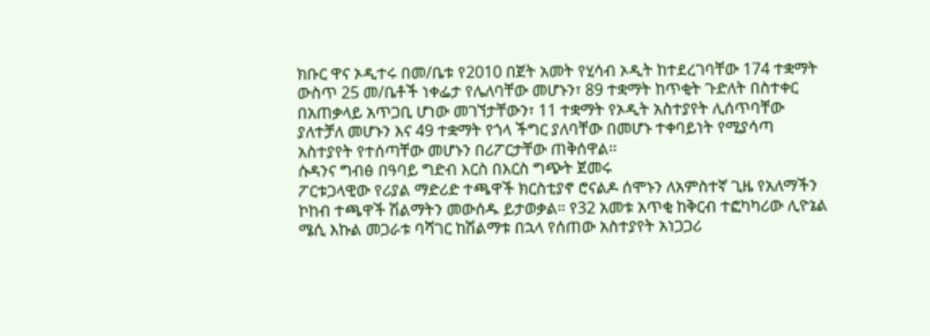ክቡር ዋና ኦዲተሩ በመ/ቤቱ የ2010 በጀት አመት የሂሳብ ኦዲት ከተደረገባቸው 174 ተቋማት ውስጥ 25 መ/ቤቶች ነቀፌታ የሌለባቸው መሆኑን፣ 89 ተቋማት ከጥቂት ጉድለት በስተቀር በአጠቃላይ አጥጋቢ ሆነው መገኘታቸውን፣ 11 ተቋማት የኦዲት አስተያየት ሊሰጥባቸው ያለተቻለ መሆኑን እና 49 ተቋማት የጎላ ችግር ያለባቸው በመሆኑ ተቀባይነት የሚያሳጣ አስተያየት የተሰጣቸው መሆኑን በሪፖርታቸው ጠቅሰዋል፡፡
ሱዳንና ግብፅ በዓባይ ግድብ እርስ በእርስ ግጭት ጀመሩ
ፖርቱጋላዊው የሪያል ማድሪድ ተጫዋች ክርስቲያኖ ሮናልዶ ሰሞኑን ለአምስተኛ ጊዜ የአለማችን ኮከብ ተጫዋች ሽልማትን መውሰዱ ይታወቃል። የ32 አመቱ አጥቂ ከቅርብ ተፎካካሪው ሊዮኔል ሜሲ እኩል መጋራቱ ባሻገር ከሽልማቱ በኋላ የሰጠው አስተያየት አነጋጋሪ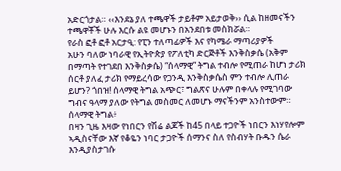አድርጎታል። ‹‹እንደኔ ያለ ተጫዋች ታይቶም አይታወቅ›› ሲል ከዘመናችን ተጫዋቾች ሁሉ እርሱ ልዩ መሆኑን በአንደበቱ መስክሯል።
የራስ ፎቶ ፎቶ አርታዒ: የፒን ተለጣፊዎች እና የካሜራ ማጣሪያዎች
አሁን ባለው ነባራዊ የኢትዮጵያ የፖለቲካ ድርጅቶች እንቅስቃሴ (አቅም በማጣት የተገደበ እንቅስቃሴ) “ሰላማዊ” ትግል ተብሎ የሚጠራ ከሆነ ታሪክ ሰርቶ ያለፈ ታሪክ የማይረሳው የጋንዲ እንቅስቃሴስ ምን ተብሎ ሊጠራ ይሆን? ጎበዝ! ሰላማዊ ትግል አጭር፣ ግልጽና ሁሉም በቀላሉ የሚገባው ግብና ዓላማ ያለው የትግል መስመር ለመሆኑ ማናችንም አንስተውም። ሰላማዊ ትግል፥
በዛን ጊዜ እዛው የነበርን የሽሬ ልጆች ከ45 በላይ ተጋዮች ነበርን እነሃየሎም ኣዲስናቸው እኛ የቆዬን ነባር ታጋዮች ሰማንና ስለ የስብሃት ቡዱን ሴራ እንዲያስታገሱ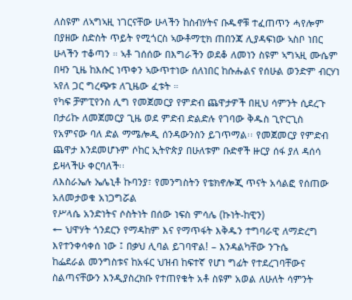ለስዩም ለኣግኣዚ ነገርናቸው ሁላችን ከስብሃትና ቡዱኖቹ ተፈጠጥን ሓየሎም በያዘው ስድስት ጥይት የሚጎርስ ኣውቶማቲክ ጠበንጃ ሊያዳፍነው ኣስቦ ነበር ሁላችን ተቆጣን ። ኣቶ ገሰሰው በእግራችን ወደቆ ለመነን ስዩም ኣግኣዚ ሙሴም በዛን ጊዜ ከእሱር ነጥቀን ኣውጥተነው ሰለነበር ከሱሑልና የሰሁል ወንድም ብርሃነ ኣየለ ጋር ግረጭቱ ለጊዜው ፈቱት ።
የካፍ ቻምፒየንስ ሊግ የመጀመርያ የምድብ ጨዋታዎች በዚህ ሳምንት ሲደረጉ በታሪኩ ለመጀመርያ ጊዜ ወደ ምድብ ድልድሉ የገባው ቅዱስ ጊዮርጊስ የአምናው ባለ ድል ማሜሎዲ ሰንዳውንስን ይገጥማል፡፡ የመጀመርያ የምድብ ጨዋታ እንደመሆኑም ሶከር ኢትዮጵያ በሁለቱም ቡድኖች ዙርያ ሰፋ ያለ ዳሰሳ ይዛላችሁ ቀርባለች፡፡
ለእስራኤሉ ኤሌኒቶ ኩባንያ፣ የመንግስትን የቴክኖሎጂ ጥናት አሳልፎ የሰጠው አለመታወቁ አነጋግሯል
የሥላሴ አንድነትና ሶስትነት በሰው ነፍስ ምሳሌ (ኩነት-ከዊን)
← ህዋሃት ጎንደርን የማዳከም እና የማጥፋት እቅዱን ተግባራዊ ለማድረግ እየተንቀሳቀሰ ነው ፤ በቃህ ሊባል ይገባዋል! – እንዳልካቸው ንጉሴ
ከፌደራል መንግስቱና ከአፋር ህዝብ ከፍተኛ የሆነ ግፊት የተደረገባቸውና ስልጣናቸውን እንዲያስረክቡ የተጠየቁት አቶ ስዩም አወል ለሁለት ሳምንት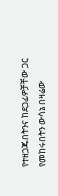የተዘጋጁበትንና ከደጋፊዎቻቸው ጋር የመከሩበትን ውሳኔ በዛሬው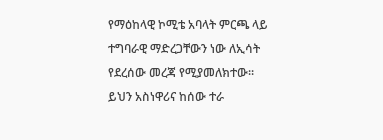የማዕከላዊ ኮሚቴ አባላት ምርጫ ላይ ተግባራዊ ማድረጋቸውን ነው ለኢሳት የደረሰው መረጃ የሚያመለክተው።
ይህን አስነዋሪና ከሰው ተራ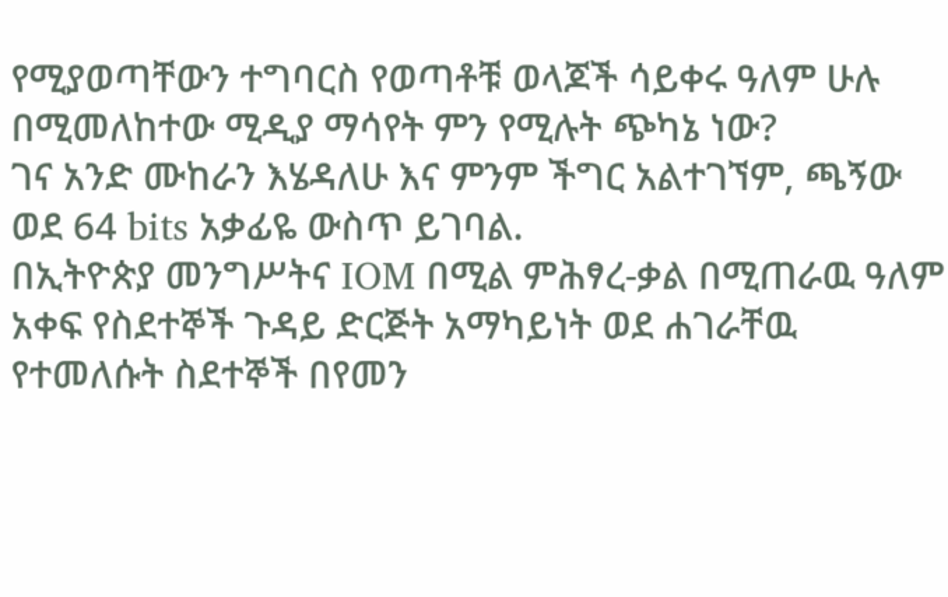የሚያወጣቸውን ተግባርስ የወጣቶቹ ወላጆች ሳይቀሩ ዓለም ሁሉ በሚመለከተው ሚዲያ ማሳየት ምን የሚሉት ጭካኔ ነው?
ገና አንድ ሙከራን እሄዳለሁ እና ምንም ችግር አልተገኘም, ጫኝው ወደ 64 bits አቃፊዬ ውስጥ ይገባል.
በኢትዮጵያ መንግሥትና IOM በሚል ምሕፃረ-ቃል በሚጠራዉ ዓለም አቀፍ የስደተኞች ጉዳይ ድርጅት አማካይነት ወደ ሐገራቸዉ የተመለሱት ስደተኞች በየመን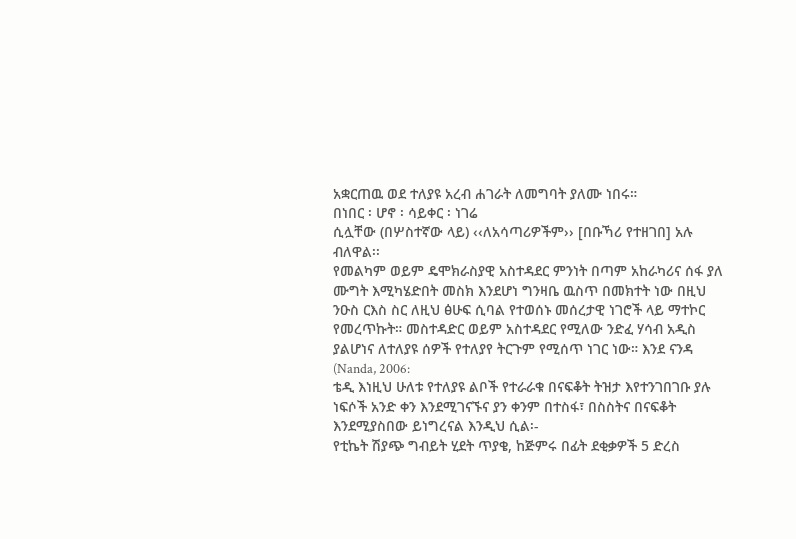አቋርጠዉ ወደ ተለያዩ አረብ ሐገራት ለመግባት ያለሙ ነበሩ።
በነበር ፡ ሆኖ ፡ ሳይቀር ፡ ነገሬ
ሲሏቸው (በሦስተኛው ላይ) ‹‹ለአሳጣሪዎችም›› [በቡኻሪ የተዘገበ] አሉ ብለዋል፡፡
የመልካም ወይም ዴሞክራስያዊ አስተዳደር ምንነት በጣም አከራካሪና ሰፋ ያለ ሙግት እሚካሄድበት መስክ እንደሆነ ግንዛቤ ዉስጥ በመክተት ነው በዚህ ንዑስ ርእስ ስር ለዚህ ፅሁፍ ሲባል የተወሰኑ መሰረታዊ ነገሮች ላይ ማተኮር የመረጥኩት። መስተዳድር ወይም አስተዳደር የሚለው ንድፈ ሃሳብ አዲስ ያልሆነና ለተለያዩ ሰዎች የተለያየ ትርጉም የሚሰጥ ነገር ነው። እንደ ናንዳ (Nanda, 2006:
ቴዲ እነዚህ ሁለቱ የተለያዩ ልቦች የተራራቁ በናፍቆት ትዝታ እየተንገበገቡ ያሉ ነፍሶች አንድ ቀን እንደሚገናኙና ያን ቀንም በተስፋ፣ በስስትና በናፍቆት እንደሚያስበው ይነግረናል እንዲህ ሲል፡-
የቲኬት ሽያጭ ግብይት ሂደት ጥያቄ, ከጅምሩ በፊት ደቂቃዎች 5 ድረስ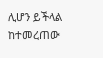ሊሆን ይችላል ከተመረጠው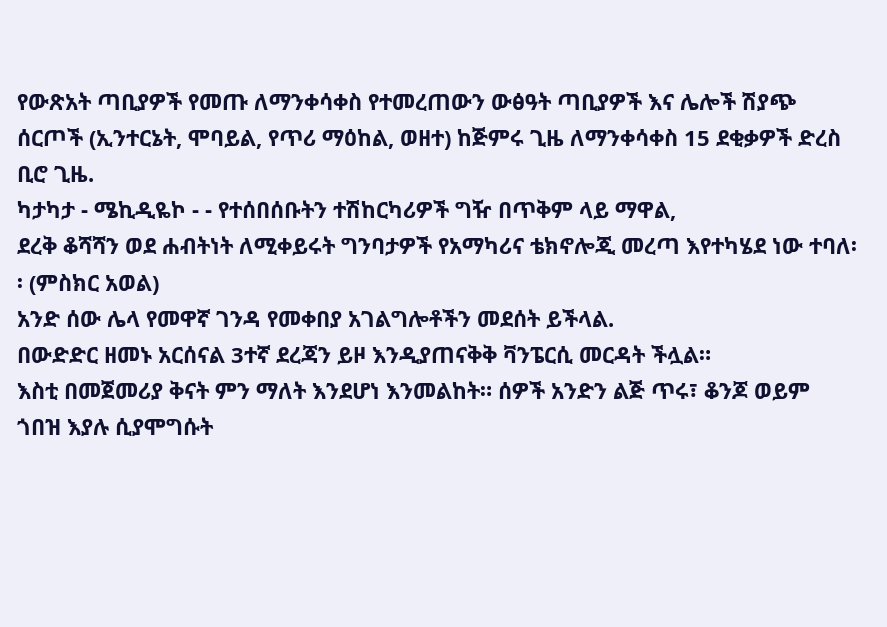የውጽአት ጣቢያዎች የመጡ ለማንቀሳቀስ የተመረጠውን ውፅዓት ጣቢያዎች እና ሌሎች ሽያጭ ሰርጦች (ኢንተርኔት, ሞባይል, የጥሪ ማዕከል, ወዘተ) ከጅምሩ ጊዜ ለማንቀሳቀስ 15 ደቂቃዎች ድረስ ቢሮ ጊዜ.
ካታካታ - ሜኪዲዬኮ - - የተሰበሰቡትን ተሽከርካሪዎች ግዥ በጥቅም ላይ ማዋል,
ደረቅ ቆሻሻን ወደ ሐብትነት ለሚቀይሩት ግንባታዎች የአማካሪና ቴክኖሎጂ መረጣ እየተካሄደ ነው ተባለ፡፡ (ምስክር አወል)
አንድ ሰው ሌላ የመዋኛ ገንዳ የመቀበያ አገልግሎቶችን መደሰት ይችላል.
በውድድር ዘመኑ አርሰናል 3ተኛ ደረጃን ይዞ እንዲያጠናቅቅ ቫንፔርሲ መርዳት ችሏል።
እስቲ በመጀመሪያ ቅናት ምን ማለት እንደሆነ እንመልከት። ሰዎች አንድን ልጅ ጥሩ፣ ቆንጆ ወይም ጎበዝ እያሉ ሲያሞግሱት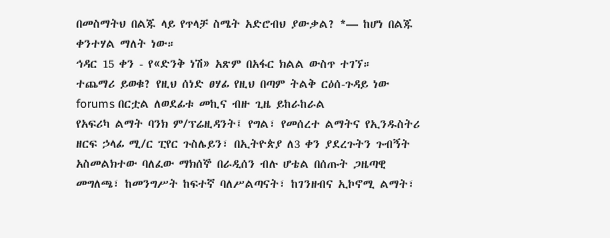በመስማትህ በልጁ ላይ የጥላቻ ስሜት አድሮብህ ያውቃል? *— ከሆነ በልጁ ቀንተሃል ማለት ነው።
ኅዳር 15 ቀን - የ«ድንቅ ነሽ» አጽም በአፋር ክልል ውስጥ ተገኘ።
ተጨማሪ ይወቁ? የዚህ ሰነድ ፀሃፊ የዚህ በጣም ትልቅ ርዕሰ-ጉዳይ ነው forums በርቷል ለወደፊቱ መኪና ብዙ ጊዜ ይከራከራል
የአፍሪካ ልማት ባንክ ም/ፕሬዚዳንት፤ የግል፣ የመሰረተ ልማትና የኢንዱስትሪ ዘርፍ ኃላፊ ሚ/ር ፒየር ጉስሌይን፣ በኢትዮጵያ ለ3 ቀን ያደረጉትን ጉብኝት አስመልክተው ባለፈው ማክሰኞ በራዲሰን ብሉ ሆቴል በሰጡት ጋዜጣዊ መግለጫ፣ ከመንግሥት ከፍተኛ ባለሥልጣናት፣ ከገንዘብና ኢኮኖሚ ልማት፣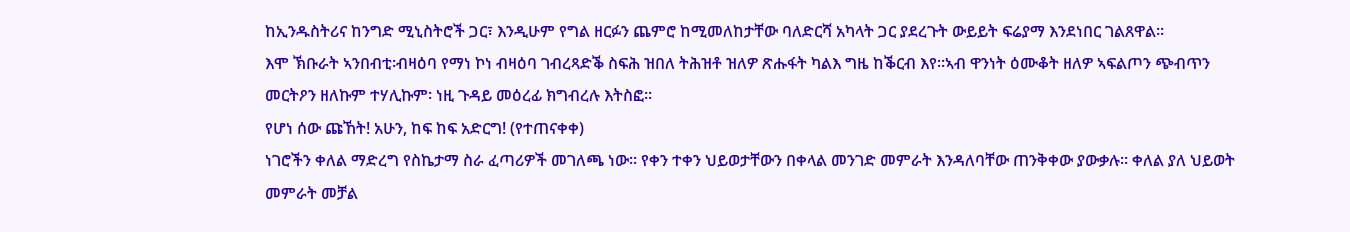ከኢንዱስትሪና ከንግድ ሚኒስትሮች ጋር፣ እንዲሁም የግል ዘርፉን ጨምሮ ከሚመለከታቸው ባለድርሻ አካላት ጋር ያደረጉት ውይይት ፍሬያማ እንደነበር ገልጸዋል፡፡
እሞ ኽቡራት ኣንበብቲ፡ብዛዕባ የማነ ኮነ ብዛዕባ ገብረጻድቕ ስፍሕ ዝበለ ትሕዝቶ ዝለዎ ጽሑፋት ካልእ ግዜ ከቕርብ እየ።ኣብ ዋንነት ዕሙቆት ዘለዎ ኣፍልጦን ጭብጥን መርትዖን ዘለኩም ተሃሊኩም፡ ነዚ ጉዳይ መዕረፊ ክግብረሉ እትስፎ።
የሆነ ሰው ጩኸት! አሁን, ከፍ ከፍ አድርግ! (የተጠናቀቀ)
ነገሮችን ቀለል ማድረግ የስኬታማ ስራ ፈጣሪዎች መገለጫ ነው፡፡ የቀን ተቀን ህይወታቸውን በቀላል መንገድ መምራት እንዳለባቸው ጠንቅቀው ያውቃሉ፡፡ ቀለል ያለ ህይወት መምራት መቻል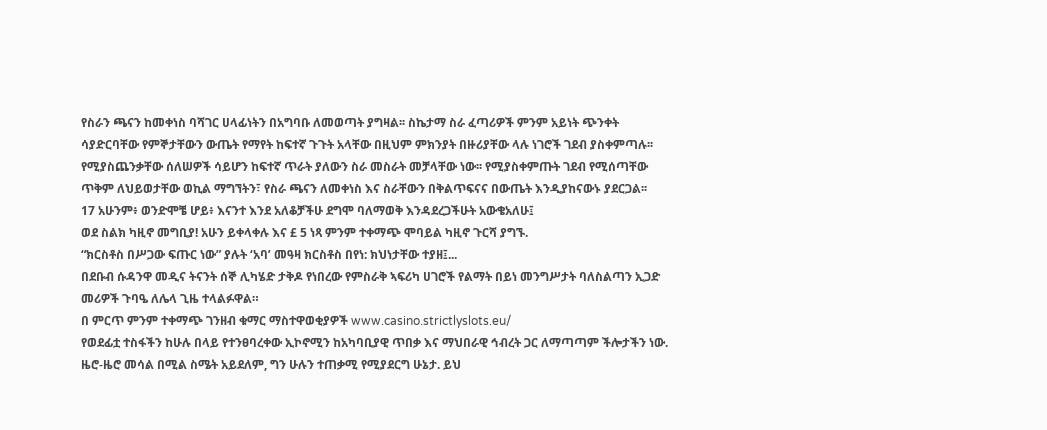የስራን ጫናን ከመቀነስ ባሻገር ሀላፊነትን በአግባቡ ለመወጣት ያግዛል፡፡ ስኬታማ ስራ ፈጣሪዎች ምንም አይነት ጭንቀት ሳያድርባቸው የምኞታቸውን ውጤት የማየት ከፍተኛ ጉጉት አላቸው በዚህም ምክንያት በዙሪያቸው ላሉ ነገሮች ገደብ ያስቀምጣሉ፡፡ የሚያስጨንቃቸው ሰለሠዎች ሳይሆን ከፍተኛ ጥራት ያለውን ስራ መስራት መቻላቸው ነው፡፡ የሚያስቀምጡት ገደብ የሚሰጣቸው ጥቅም ለህይወታቸው ወኪል ማግኘትን፣ የስራ ጫናን ለመቀነስ እና ስራቸውን በቅልጥፍናና በውጤት እንዲያከናውኑ ያደርጋል፡፡
17 አሁንም፥ ወንድሞቼ ሆይ፥ እናንተ እንደ አለቆቻችሁ ደግሞ ባለማወቅ እንዳደረጋችሁት አውቄአለሁ፤
ወደ ስልክ ካዚኖ መግቢያ! አሁን ይቀላቀሉ እና £ 5 ነጻ ምንም ተቀማጭ ሞባይል ካዚኖ ጉርሻ ያግኙ.
“ክርስቶስ በሥጋው ፍጡር ነው” ያሉት ‘አባ’ መዓዛ ክርስቶስ በየነ: ክህነታቸው ተያዘ፤...
በደቡብ ሱዳንዋ መዲና ትናንት ሰኞ ሊካሄድ ታቅዶ የነበረው የምስራቅ ኣፍሪካ ሀገሮች የልማት በይነ መንግሥታት ባለስልጣን ኢጋድ መሪዎች ጉባዔ ለሌላ ጊዜ ተላልፉዋል።
በ ምርጥ ምንም ተቀማጭ ገንዘብ ቁማር ማስተዋወቂያዎች www.casino.strictlyslots.eu/
የወደፊቷ ተስፋችን ከሁሉ በላይ የተንፀባረቀው ኢኮኖሚን ከአካባቢያዊ ጥበቃ እና ማህበራዊ ኅብረት ጋር ለማጣጣም ችሎታችን ነው. ዜሮ-ዜሮ መሳል በሚል ስሜት አይደለም, ግን ሁሉን ተጠቃሚ የሚያደርግ ሁኔታ. ይህ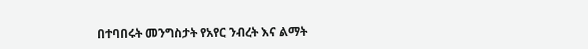በተባበሩት መንግስታት የአየር ንብረት እና ልማት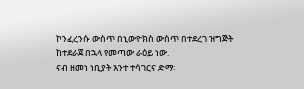ኮንፈረንሱ ውስጥ በኒውዮክስ ውስጥ በተደረገ ዝግጅት ከተደራጀ በኋላ የመጣው ራዕይ ነው.
ናብ ዘመነ ነቢያት እንተ ተሳገርና ድማ፡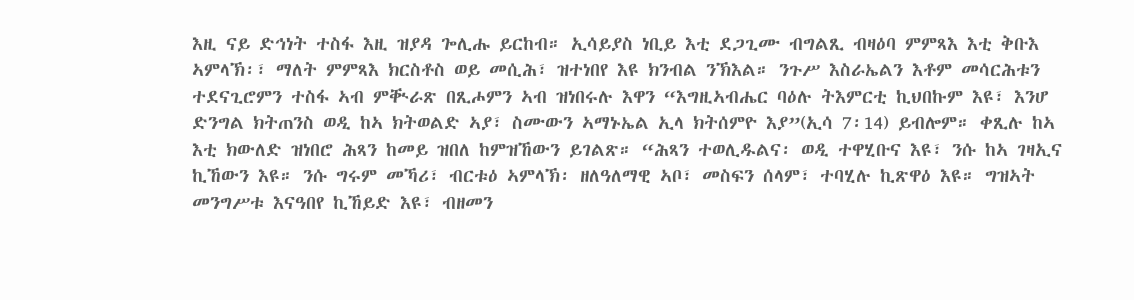እዚ ናይ ድኅነት ተስፋ እዚ ዝያዳ ጐሊሑ ይርከብ። ኢሳይያስ ነቢይ እቲ ደጋጊሙ ብግልጺ ብዛዕባ ምምጻእ እቲ ቅቡእ ኣምላኽ፡፣ ማለት ምምጻእ ክርስቶስ ወይ መሲሕ፣ ዝተነበየ እዩ ክንብል ንኽእል። ንጉሥ እስራኤልን እቶም መሳርሕቱን ተደናጊሮምን ተስፋ ኣብ ምቚራጽ በጺሖምን ኣብ ዝነበሩሉ እዋን “እግዚኣብሔር ባዕሉ ትእምርቲ ኪህበኩም እዩ፣ እንሆ ድንግል ክትጠንስ ወዲ ከኣ ክትወልድ ኣያ፣ ስሙውን ኣማኑኤል ኢላ ክትሰምዮ እያ”(ኢሳ 7፡14) ይብሎም። ቀጺሉ ከኣ እቲ ክውለድ ዝነበሮ ሕጻን ከመይ ዝበለ ከምዝኸውን ይገልጽ። “ሕጻን ተወሊዱልና፡ ወዲ ተዋሂቡና እዩ፣ ንሱ ከኣ ገዛኢና ኪኸውን እዩ። ንሱ ግሩም መኻሪ፣ ብርቱዕ ኣምላኽ፡ ዘለዓለማዊ ኣቦ፣ መስፍን ሰላም፣ ተባሂሉ ኪጽዋዕ እዩ። ግዝኣት መንግሥቱ እናዓበየ ኪኸይድ እዩ፣ ብዘመን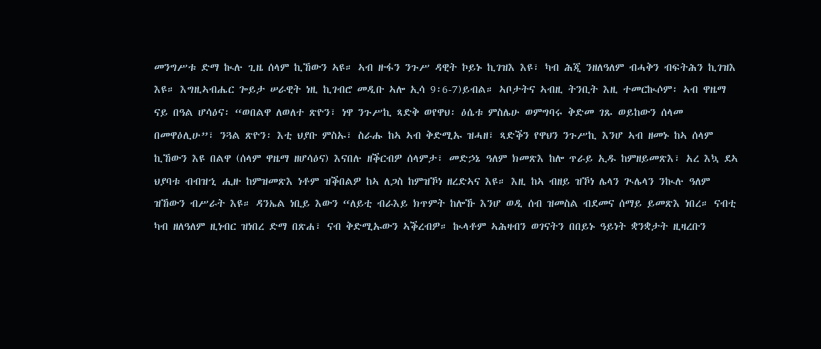መንግሥቱ ድማ ኲሉ ጊዜ ሰላም ኪኸውን ኣዩ። ኣብ ዙፋን ንጉሥ ዳዊት ኮይኑ ኪገዝእ እዩ፣ ካብ ሕጂ ንዘለዓለም ብሓቅን ብፍትሕን ኪገዝእ እዩ። እግዚኣብሔር ጐይታ ሠራዊት ነዚ ኪገብሮ መዲቡ ኣሎ ኢሳ 9፡6-7)ይብል። ኣቦታትና ኣብዚ ትንቢት እዚ ተመርኲሶም፡ ኣብ ዋዜማ ናይ በዓል ሆሳዕና፡ “ወበልዋ ለወለተ ጽዮን፣ ነዋ ንጉሥኪ ጻድቅ ወየዋህ፡ ዕሴቱ ምስሌሁ ወምግባሩ ቅድመ ገጹ ወይከውን ሰላመ በመዋዕሊሁ”፣ ንጓል ጽዮን፡ እቲ ህያቡ ምስኡ፣ ስራሑ ከኣ ኣብ ቅድሚኡ ዝሓዘ፣ ጻድቕን የዋህን ንጉሥኪ እንሆ ኣብ ዘመኑ ከኣ ሰላም ኪኸውን እዩ በልዋ (ሰላም ዋዜማ ዘሆሳዕና) እናበሉ ዘቕርብዎ ሰላምታ፣ መድኃኔ ዓለም ክመጽእ ከሎ ጥራይ ኢዱ ከምዘይመጽእ፣ አረ እኳ ደኣ ህያባቱ ብብዝኂ ሒዙ ከምዝመጽእ ነቶም ዝቕበልዎ ከኣ ለጋስ ከምዝኾነ ዘረድኣና እዩ። እዚ ከኣ ብዘይ ዝኾነ ሌላን ጒሌላን ንኲሉ ዓለም ዝኸውን ብሥራት እዩ። ዳንኤል ነቢይ እውን “ለይቲ ብራእይ ክጥምት ከሎኹ እንሆ ወዲ ሰብ ዝመስል ብደመና ሰማይ ይመጽእ ነበረ። ናብቲ ካብ ዘለዓለም ዚነብር ዝነበረ ድማ በጽሐ፣ ናብ ቅድሚኡውን ኣቕረብዎ። ኲላቶም ኣሕዛብን ወገናትን በበይኑ ዓይነት ቋንቋታት ዚዛረቡን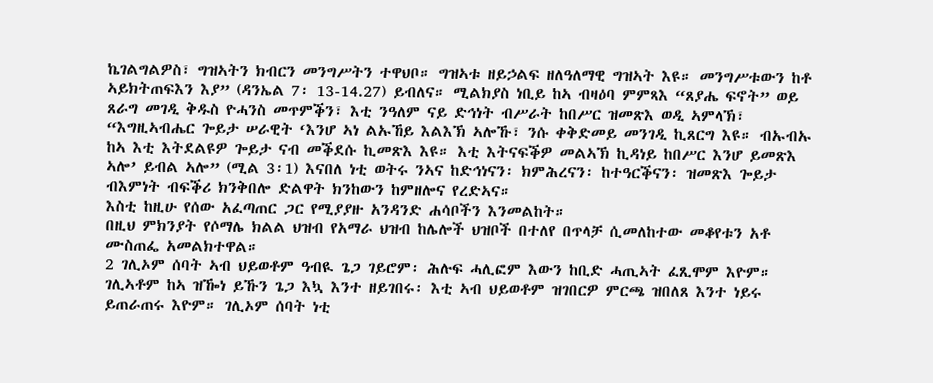ኬገልግልዎስ፣ ግዝኣትን ክብርን መንግሥትን ተዋህቦ። ግዝኣቱ ዘይኃልፍ ዘለዓለማዊ ግዝኣት እዩ። መንግሥቱውን ከቶ ኣይክትጠፍእን እያ” (ዳንኤል 7፡ 13-14.27) ይብለና። ሚልክያስ ነቢይ ከኣ ብዛዕባ ምምጻእ “ጸያሔ ፍኖት” ወይ ጸራግ መገዲ ቅዱስ ዮሓንስ መጥምቕን፣ እቲ ንዓለም ናይ ድኅነት ብሥራት ከበሥር ዝመጽእ ወዲ ኣምላኽ፣ “እግዚኣብሔር ጐይታ ሠራዊት ‘እንሆ ኣነ ልኡኸይ እልእኽ ኣሎኹ፣ ንሱ ቀቅድመይ መንገዲ ኪጸርግ እዩ። ብኡብኡ ከኣ እቲ እትደልዩዎ ጐይታ ናብ መቕደሱ ኪመጽእ እዩ። እቲ እትናፍቕዎ መልኣኽ ኪዳነይ ከበሥር እንሆ ይመጽእ ኣሎ’ ይብል ኣሎ” (ሚል 3፡1) እናበለ ነቲ ወትሩ ንኣና ከድኅነናን፡ ክምሕረናን፡ ከተዓርቕናን፡ ዝመጽእ ጐይታ ብእምነት ብፍቕሪ ክንቅበሎ ድልዋት ክንከውን ከምዘሎና የረድኣና።
እስቲ ከዚሁ የሰው አፈጣጠር ጋር የሚያያዙ አንዳንድ ሐሳቦችን እንመልከት።
በዚህ ምክንያት የሶማሌ ክልል ህዝብ የአማራ ህዝብ ከሌሎች ህዝቦች በተለየ በጥላቻ ሲመለከተው መቆየቱን አቶ ሙስጠፌ አመልክተዋል።
2 ገሊኦም ሰባት ኣብ ህይወቶም ዓብዪ ጌጋ ገይሮም፡ ሕሉፍ ሓሊፎም እውን ከቢድ ሓጢኣት ፈጺሞም እዮም። ገሊኣቶም ከኣ ዝዀነ ይኹን ጌጋ እኳ እንተ ዘይገበሩ፡ እቲ ኣብ ህይወቶም ዝገበርዎ ምርጫ ዝበለጸ እንተ ነይሩ ይጠራጠሩ እዮም። ገሊኦም ሰባት ነቲ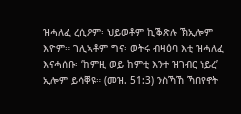ዝሓለፈ ረሲዖም፡ ህይወቶም ኪቕጽሉ ኽኢሎም እዮም። ገሊኣቶም ግና፡ ወትሩ ብዛዕባ እቲ ዝሓለፈ እናሓሰቡ፡ ‘ከምዚ ወይ ከምቲ እንተ ዝገብር ነይረ’ ኢሎም ይሳቐዩ። (መዝ. 51:3) ንስኻኸ ኻበየኖት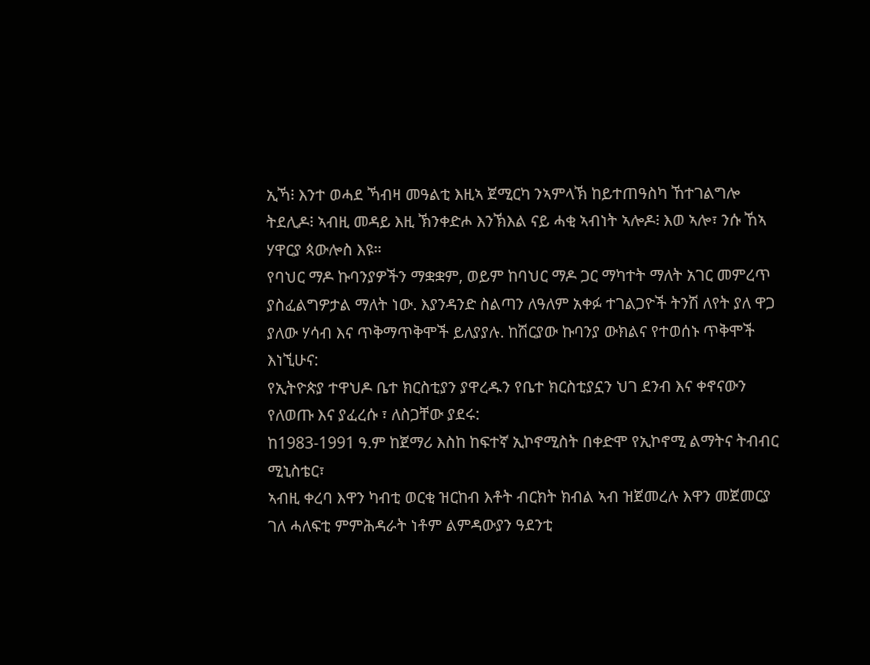ኢኻ፧ እንተ ወሓደ ኻብዛ መዓልቲ እዚኣ ጀሚርካ ንኣምላኽ ከይተጠዓስካ ኸተገልግሎ ትደሊዶ፧ ኣብዚ መዳይ እዚ ኽንቀድሖ እንኽእል ናይ ሓቂ ኣብነት ኣሎዶ፧ እወ ኣሎ፣ ንሱ ኸኣ ሃዋርያ ጳውሎስ እዩ።
የባህር ማዶ ኩባንያዎችን ማቋቋም, ወይም ከባህር ማዶ ጋር ማካተት ማለት አገር መምረጥ ያስፈልግዎታል ማለት ነው. እያንዳንድ ስልጣን ለዓለም አቀፉ ተገልጋዮች ትንሽ ለየት ያለ ዋጋ ያለው ሃሳብ እና ጥቅማጥቅሞች ይለያያሉ. ከሽርያው ኩባንያ ውክልና የተወሰኑ ጥቅሞች እነኚሁና:
የኢትዮጵያ ተዋህዶ ቤተ ክርስቲያን ያዋረዱን የቤተ ክርስቲያኗን ህገ ደንብ እና ቀኖናውን የለወጡ እና ያፈረሱ ፣ ለስጋቸው ያደሩ:
ከ1983-1991 ዓ.ም ከጀማሪ እስከ ከፍተኛ ኢኮኖሚስት በቀድሞ የኢኮኖሚ ልማትና ትብብር ሚኒስቴር፣
ኣብዚ ቀረባ እዋን ካብቲ ወርቂ ዝርከብ እቶት ብርክት ክብል ኣብ ዝጀመረሉ እዋን መጀመርያ ገለ ሓለፍቲ ምምሕዳራት ነቶም ልምዳውያን ዓደንቲ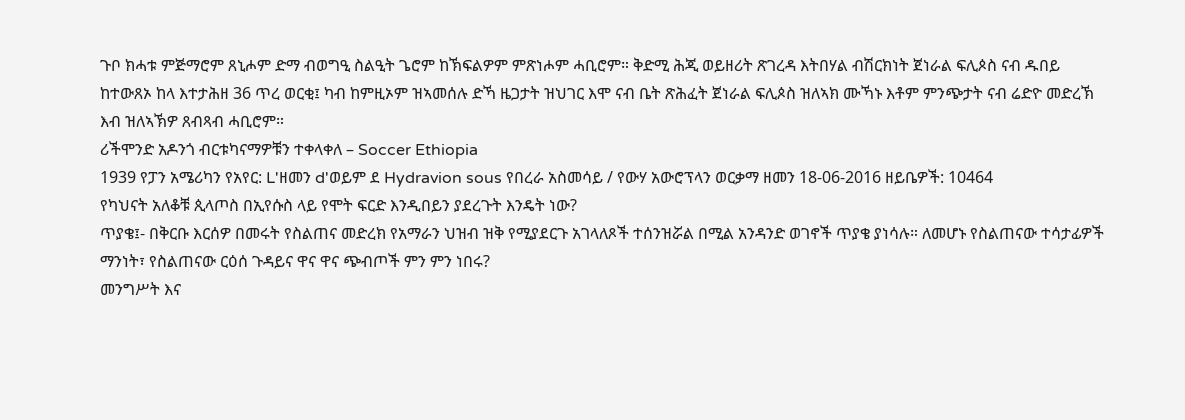ጉቦ ክሓቱ ምጅማሮም ጸኒሖም ድማ ብወግዒ ስልዒት ጌሮም ከኽፍልዎም ምጽነሖም ሓቢሮም። ቅድሚ ሕጂ ወይዘሪት ጽገረዳ እትበሃል ብሽርክነት ጀነራል ፍሊጶስ ናብ ዱበይ ከተውጸኦ ከላ እተታሕዘ 36 ጥረ ወርቂ፤ ካብ ከምዚኦም ዝኣመሰሉ ድኻ ዜጋታት ዝህገር እሞ ናብ ቤት ጽሕፈት ጀነራል ፍሊጶስ ዝለኣክ ሙኻኑ እቶም ምንጭታት ናብ ሬድዮ መድረኽ እብ ዝለኣኽዎ ጸብጻብ ሓቢሮም።
ሪችሞንድ አዶንጎ ብርቱካናማዎቹን ተቀላቀለ – Soccer Ethiopia
1939 የፓን አሜሪካን የአየር: L'ዘመን d'ወይም ደ Hydravion sous የበረራ አስመሳይ / የውሃ አውሮፕላን ወርቃማ ዘመን 18-06-2016 ዘይቤዎች: 10464
የካህናት አለቆቹ ጲላጦስ በኢየሱስ ላይ የሞት ፍርድ እንዲበይን ያደረጉት እንዴት ነው?
ጥያቄ፤- በቅርቡ እርሰዎ በመሩት የስልጠና መድረክ የአማራን ህዝብ ዝቅ የሚያደርጉ አገላለጾች ተሰንዝሯል በሚል አንዳንድ ወገኖች ጥያቄ ያነሳሉ። ለመሆኑ የስልጠናው ተሳታፊዎች ማንነት፣ የስልጠናው ርዕሰ ጉዳይና ዋና ዋና ጭብጦች ምን ምን ነበሩ?
መንግሥት እና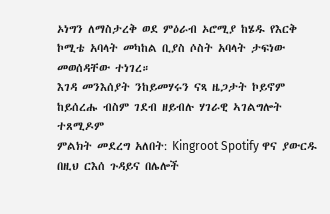ኦነግን ለማስታረቅ ወደ ምዕራብ ኦሮሚያ ከሄዱ የእርቅ ኮሚቴ አባላት መካከል ቢያስ ሶስት አባላት ታፍነው መወሰዳቸው ተነገረ።
እገዳ መንእሰያት ንከይመሃሩን ናጻ ዜጋታት ኮይኖም ከይሰረሑ ብስም ገደብ ዘይብሉ ሃገራዊ ኣገልግሎት ተጸሚዶም
ምልክት መደረግ አለበት: Kingroot Spotify ዋና ያውርዱ
በዚህ ርእሰ ጉዳይና በሌሎች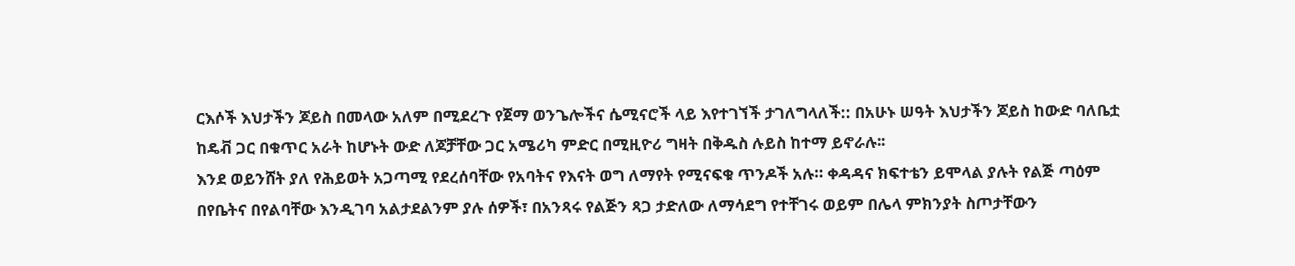ርእሶች እህታችን ጆይስ በመላው አለም በሚደረጉ የጀማ ወንጌሎችና ሴሚናሮች ላይ እየተገኘች ታገለግላለች:: በአሁኑ ሠዓት እህታችን ጆይስ ከውድ ባለቤቷ ከዴቭ ጋር በቁጥር አራት ከሆኑት ውድ ለጆቻቸው ጋር አሜሪካ ምድር በሚዚዮሪ ግዛት በቅዱስ ሉይስ ከተማ ይኖራሉ፡፡
እንደ ወይንሸት ያለ የሕይወት አጋጣሚ የደረሰባቸው የአባትና የእናት ወግ ለማየት የሚናፍቁ ጥንዶች አሉ። ቀዳዳና ክፍተቴን ይሞላል ያሉት የልጅ ጣዕም በየቤትና በየልባቸው እንዲገባ አልታደልንም ያሉ ሰዎች፣ በአንጻሩ የልጅን ጻጋ ታድለው ለማሳደግ የተቸገሩ ወይም በሌላ ምክንያት ስጦታቸውን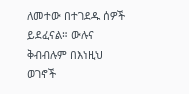ለመተው በተገደዱ ሰዎች ይደፈናል። ውሉና ቅብብሉም በእነዚህ ወገኖች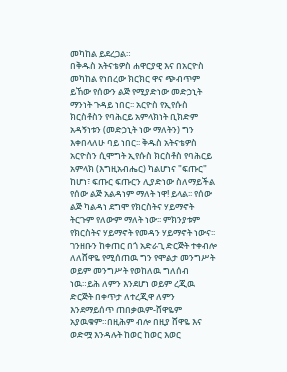መካከል ይደረጋል።
በቅዱስ አትናቴዎስ ሐዋርያዊ እና በአርዮስ መካከል የነበረው ክርክር ዋና ጭብጥም ይኸው የሰውን ልጅ የሚያድነው መድኃኒት ማንነት ጉዳይ ነበር፡፡ አርዮስ የኢየሱስ ክርስቶስን የባሕርይ አምላክነት ቢክድም አዳኝነቱን (መድኃኒት ነው ማለትን) ግን እቀበላለሁ ባይ ነበር፡፡ ቅዱስ አትናቴዎስ አርዮስን ሲሞግት ኢየሱስ ክርስቶስ የባሕርይ አምላክ (እግዚአብሔር) ካልሆነና "ፍጡር" ከሆነ፣ ፍጡር ፍጡርን ሊያድነው ስለማይችል የሰው ልጅ አልዳነም ማለት ነዋ! ይላል፡፡ የሰው ልጅ ካልዳነ ደግሞ የክርስትና ሃይማኖት ትርጉም የለውም ማለት ነው፡፡ ምክንያቱም የክርስትና ሃይማኖት የመዳን ሃይማኖት ነውና፡፡
ገንዘቡን ከቀጠር በጎ አድራጊ ድርጅት ተቀብሎ ለለሸዋዬ የሚሰጠዉ ግን የሞልታ መንግሥት ወይም መንግሥት የወከለዉ ግለሰብ ነዉ።ይሕ ለምን እንደሆነ ወይም ረጂዉ ድርጅት በቀጥታ ለተረጂዋ ለምን እንደማይሰጥ ጠበቃዉም-ሸዋዬም አያዉቁም።በዚሕም ብሎ በዚያ ሸዋዬ እና ወድሟ እንዳሉት ከወር ከወር እወር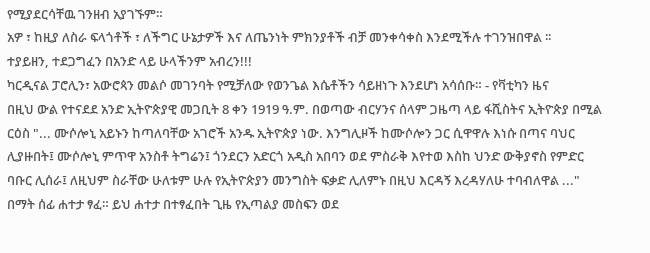የሚያደርሳቸዉ ገንዘብ አያገኙም።
አዎ ፣ ከዚያ ለስራ ፍላጎቶች ፣ ለችግር ሁኔታዎች እና ለጤንነት ምክንያቶች ብቻ መንቀሳቀስ እንደሚችሉ ተገንዝበዋል ፡፡
ተያይዘን, ተደጋግፈን በአንድ ላይ ሁላችንም አብረን!!!
ካርዲናል ፓሮሊን፣ አውሮጳን መልሶ መገንባት የሚቻለው የወንጌል እሴቶችን ሳይዘነጉ እንደሆነ አሳሰቡ። - የቫቲካን ዜና
በዚህ ውል የተናደደ አንድ ኢትዮጵያዊ መጋቢት 8 ቀን 1919 ዓ.ም. በወጣው ብርሃንና ሰላም ጋዜጣ ላይ ፋሺስትና ኢትዮጵያ በሚል ርዕስ "... ሙሶሎኒ አይኑን ከጣለባቸው አገሮች አንዱ ኢትዮጵያ ነው. እንግሊዞች ከሙሶሎን ጋር ሲዋዋሉ እነሱ በጣና ባህር ሊያዙበት፤ ሙሶሎኒ ምጥዋ አንስቶ ትግሬን፤ ጎንደርን አድርጎ አዲስ አበባን ወደ ምስራቅ እየተወ እስከ ህንድ ውቅያኖስ የምድር ባቡር ሊሰራ፤ ለዚህም ስራቸው ሁለቱም ሁሉ የኢትዮጵያን መንግስት ፍቃድ ሊለምኑ በዚህ እርዳኝ እረዳሃለሁ ተባብለዋል ..." በማት ሰፊ ሐተታ ፃፈ። ይህ ሐተታ በተፃፈበት ጊዜ የኢጣልያ መስፍን ወደ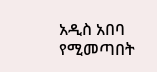አዲስ አበባ የሚመጣበት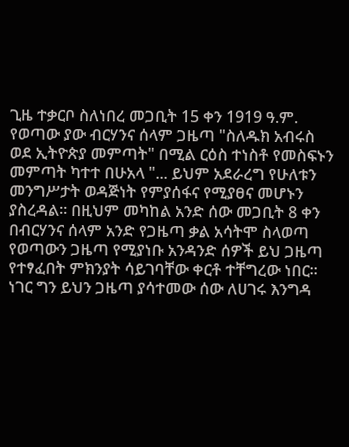ጊዜ ተቃርቦ ስለነበረ መጋቢት 15 ቀን 1919 ዓ.ም. የወጣው ያው ብርሃንና ሰላም ጋዜጣ "ስለዱክ አብሩስ ወደ ኢትዮጵያ መምጣት" በሚል ርዕስ ተነስቶ የመስፍኑን መምጣት ካተተ በሁአላ "... ይህም አደራረግ የሁለቱን መንግሥታት ወዳጅነት የምያሰፋና የሚያፀና መሆኑን ያስረዳል። በዚህም መካከል አንድ ሰው መጋቢት 8 ቀን በብርሃንና ሰላም አንድ የጋዜጣ ቃል አሳትሞ ስላወጣ የወጣውን ጋዜጣ የሚያነቡ አንዳንድ ሰዎች ይህ ጋዜጣ የተፃፈበት ምክንያት ሳይገባቸው ቀርቶ ተቸግረው ነበር። ነገር ግን ይህን ጋዜጣ ያሳተመው ሰው ለሀገሩ እንግዳ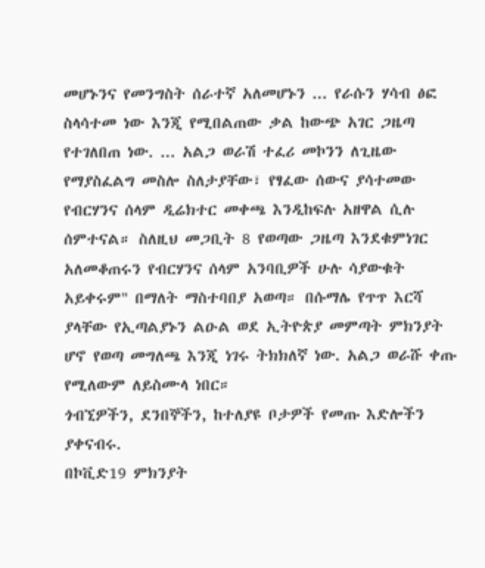መሆኑንና የመንግስት ሰራተኛ አለመሆኑን ... የራሱን ሃሳብ ፅፎ ስላሳተመ ነው እንጂ የሚበልጠው ቃል ከውጭ አገር ጋዜጣ የተገለበጠ ነው. ... አልጋ ወራሽ ተፈሪ መኮንን ለጊዜው የማያስፈልግ መስሎ ስለታያቸው፣ የፃፈው ሰውና ያሳተመው የብርሃንና ሰላም ዲሬክተር መቀጫ እንዲከፍሉ አዘዋል ሲሉ ሰምተናል። ስለዚህ መጋቢት 8 የወጣው ጋዜጣ እንደቁምነገር አለመቆጠሩን የብርሃንና ሰላም አንባቢዎች ሁሉ ሳያውቁት አይቀሩም" በማለት ማስተባበያ አወጣ። በሱማሌ የጥጥ እርሻ ያላቸው የኢጣልያኑን ልዑል ወደ ኢትዮጵያ መምጣት ምክንያት ሆኖ የወጣ መግለጫ እንጂ ነገሩ ትክክለኛ ነው. አልጋ ወራሹ ቀጡ የሚለውም ለይስሙላ ነበር።
ጎብኚዎችን, ደንበኞችን, ከተለያዩ ቦታዎች የመጡ እድሎችን ያቀናብሩ.
በኮቪድ19 ምክንያት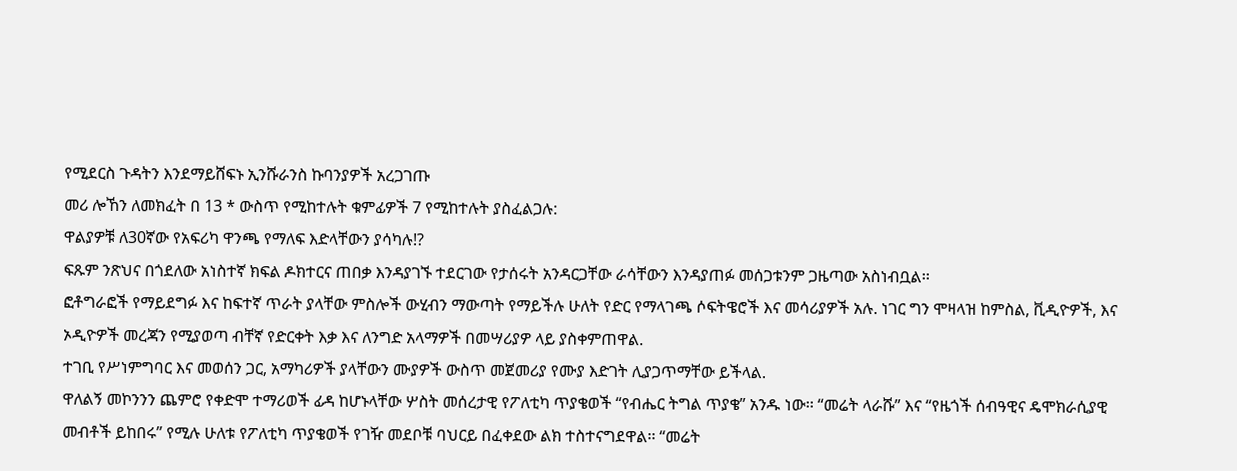የሚደርስ ጉዳትን እንደማይሸፍኑ ኢንሹራንስ ኩባንያዎች አረጋገጡ
መሪ ሎኸን ለመክፈት በ 13 * ውስጥ የሚከተሉት ቁምፊዎች 7 የሚከተሉት ያስፈልጋሉ:
ዋልያዎቹ ለ30ኛው የአፍሪካ ዋንጫ የማለፍ እድላቸውን ያሳካሉ!?
ፍጹም ንጽህና በጎደለው አነስተኛ ክፍል ዶክተርና ጠበቃ እንዳያገኙ ተደርገው የታሰሩት አንዳርጋቸው ራሳቸውን እንዳያጠፉ መሰጋቱንም ጋዜጣው አስነብቧል፡፡
ፎቶግራፎች የማይደግፉ እና ከፍተኛ ጥራት ያላቸው ምስሎች ውሂብን ማውጣት የማይችሉ ሁለት የድር የማላገጫ ሶፍትዌሮች እና መሳሪያዎች አሉ. ነገር ግን ሞዛላዝ ከምስል, ቪዲዮዎች, እና ኦዲዮዎች መረጃን የሚያወጣ ብቸኛ የድርቀት እቃ እና ለንግድ አላማዎች በመሣሪያዎ ላይ ያስቀምጠዋል.
ተገቢ የሥነምግባር እና መወሰን ጋር, አማካሪዎች ያላቸውን ሙያዎች ውስጥ መጀመሪያ የሙያ እድገት ሊያጋጥማቸው ይችላል.
ዋለልኝ መኮንንን ጨምሮ የቀድሞ ተማሪወች ፊዳ ከሆኑላቸው ሦስት መሰረታዊ የፖለቲካ ጥያቄወች “የብሔር ትግል ጥያቄ” አንዱ ነው፡፡ “መሬት ላራሹ” እና “የዜጎች ሰብዓዊና ዴሞክራሲያዊ መብቶች ይከበሩ” የሚሉ ሁለቱ የፖለቲካ ጥያቄወች የገዥ መደቦቹ ባህርይ በፈቀደው ልክ ተስተናግደዋል፡፡ “መሬት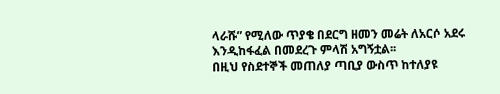ላራሹ” የሚለው ጥያቄ በደርግ ዘመን መሬት ለአርሶ አደሩ እንዲከፋፈል በመደረጉ ምላሽ አግኝቷል፡፡
በዚህ የስደተኞች መጠለያ ጣቢያ ውስጥ ከተለያዩ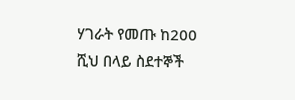ሃገራት የመጡ ከ200 ሺህ በላይ ስደተኞች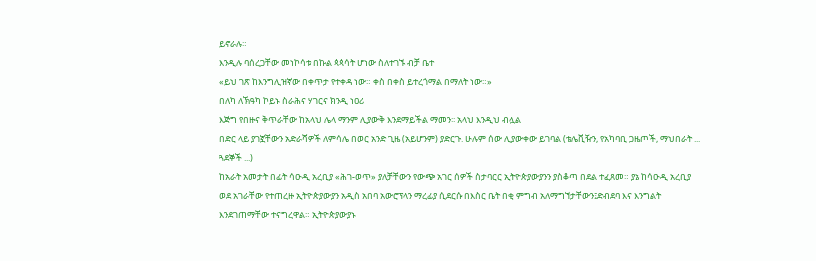ይኖራሉ።
እንዲሉ ባሰረጋቸው መነኮሳቱ በኩል ጳጳሳት ሆነው ስለተገኙ ብቻ ቤተ
«ይህ ገጽ ከእንግሊዝኛው በቀጥታ የተቀዳ ነው። ቀስ በቀስ ይተረጎማል በማለት ነው።»
በለካ ለኽዓካ ኮይኑ ስራሕና ሃገርና ክንዲ ነዐሪ
እጅግ የበዙና ቅጥራቸው ከአላህ ሌላ ማንም ሊያውቅ እንደማይችል ማመን፡፡ አላህ እንዲህ ብሏል
በድር ላይ ያገኟቸውን አድራሻዎች ለምሳሌ በወር አንድ ጊዜ (አይሆንም) ያድርጉ. ሁሉም ሰው ሊያውቀው ይገባል (ቴሌቪዥን, የአካባቢ ጋዜጦች, ማህበራት ... ጓደኞች ...)
ከአራት አመታት በፊት ሳዑዲ አረቢያ «ሕገ-ወጥ» ያለቻቸውን የውጭ አገር ሰዎች ስታባርር ኢትዮጵያውያንን ያስቆጣ በደል ተፈጸመ። ያኔ ከሳዑዲ አረቢያ ወደ አገራቸው የተጠረዙ ኢትዮጵያውያን አዲስ አበባ አውሮፕላን ማረፊያ ሲደርሱ በእስር ቤት በቂ ምግብ አለማግኘታቸውን፤ድብደባ እና እንግልት እንደገጠማቸው ተናግረዋል። ኢትዮጵያውያኑ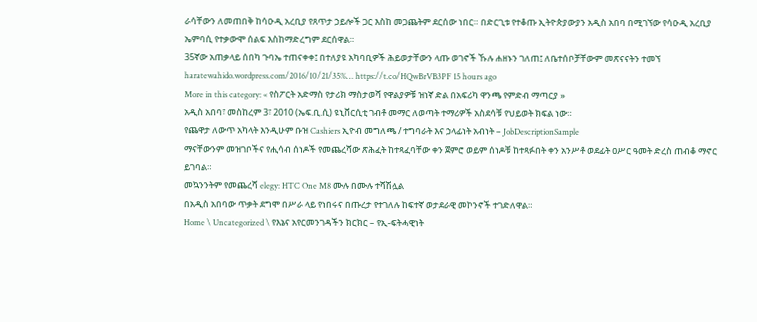ራሳቸውን ለመጠበቅ ከሳዑዲ አረቢያ የጸጥታ ኃይሎች ጋር እስከ መጋጨትም ደርሰው ነበር። በድርጊቱ የተቆጡ ኢትዮጵያውያን አዲስ አበባ በሚገኘው የሳዑዲ አረቢያ ኤምባሲ የተቃውሞ ሰልፍ እስከማድረግም ደርሰዋል።
35ኛው አጠቃላይ ሰበካ ጉባኤ ተጠናቀቀ፤ በተለያዩ አካባቢዎች ሕይወታቸውን ላጡ ወገኖች ኹሉ ሐዘኑን ገለጠ፤ ለቤተሰቦቻቸውም መጽናናትን ተመኘ haratewahido.wordpress.com/2016/10/21/35%… https://t.co/HQwBrVB3PF 15 hours ago
More in this category: « የስፖርት አድማስ የታሪክ ማስታወሻ የዋልያዎቹ ዝነኛ ድል በአፍሪካ ዋንጫ የምድብ ማጣርያ »
አዲስ አበባ፣ መስከረም 3፣ 2010 (ኤፍ.ቢ.ሲ) ዩኒቨርሲቲ ገብቶ መማር ለወጣት ተማሪዎች አስደሳቹ የህይወት ክፍል ነው።
የጨዋታ ለውጥ አካላት እንዲሁም ቡዝ Cashiers ኢዮብ መግለጫ / ተግባራት እና ኃላፊነት አብነት – JobDescriptionSample
ማናቸውንም መዝገቦችና የሒሳብ ሰነዶች የመጨረሻው ጽሕፈት ከተጻፈባቸው ቀን ጀምሮ ወይም ሰነዶቹ ከተጻፉበት ቀን አንሥቶ ወደፊት ዐሥር ዓመት ድረስ ጠብቆ ማኖር ይገባል።
መኳንንትም የመጨረሻ elegy: HTC One M8 ሙሉ በሙሉ ተሻሽሏል
በአዲስ አበባው ጥቃት ደግሞ በሥራ ላይ የነበሩና በጡረታ የተገለሉ ከፍተኛ ወታደራዊ መኮንኖች ተገድለዋል።
Home \ Uncategorized \ የእኔና አየርመንገዳችን ክርክር – የኢ-ፍትሓዊነት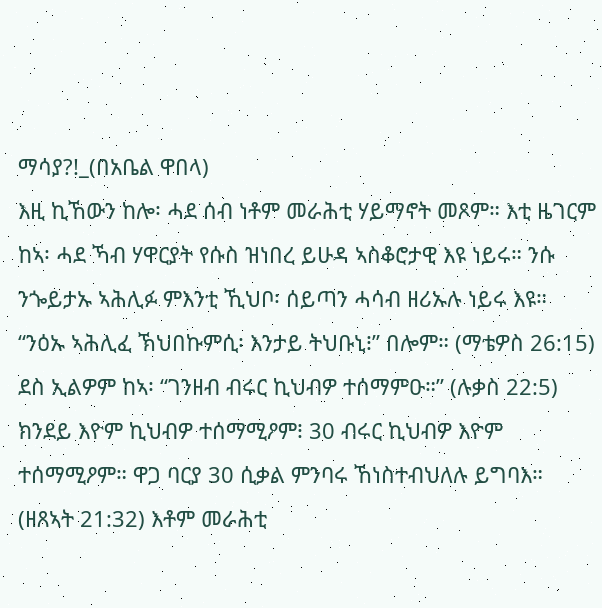ማሳያ?!_(በአቤል ዋበላ)
እዚ ኪኸውን ከሎ፡ ሓደ ሰብ ነቶም መራሕቲ ሃይማኖት መጾም። እቲ ዜገርም ከኣ፡ ሓደ ኻብ ሃዋርያት የሱስ ዝነበረ ይሁዳ ኣስቆሮታዊ እዩ ነይሩ። ንሱ ንጐይታኡ ኣሕሊፉ ምእንቲ ኺህቦ፡ ሰይጣን ሓሳብ ዘሪኡሉ ነይሩ እዩ። “ንዕኡ ኣሕሊፈ ኽህበኩምሲ፡ እንታይ ትህቡኒ፧” በሎም። (ማቴዎስ 26:15) ደስ ኢልዎም ከኣ፡ “ገንዘብ ብሩር ኪህብዎ ተሰማምዑ።” (ሉቃስ 22:5) ክንደይ እዮም ኪህብዎ ተሰማሚዖም፧ 30 ብሩር ኪህብዎ እዮም ተሰማሚዖም። ዋጋ ባርያ 30 ሲቃል ምንባሩ ኸነስተብህለሉ ይግባእ። (ዘጸኣት 21:32) እቶም መራሕቲ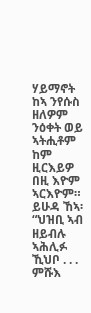ሃይማኖት ከኣ ንየሱስ ዘለዎም ንዕቀት ወይ ኣትሒቶም ከም ዚርእይዎ በዚ እዮም ኣርእዮም። ይሁዳ ኸኣ፡ “ህዝቢ ኣብ ዘይብሉ ኣሕሊፉ ኺህቦ . . . ምሹእ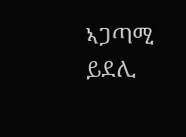ኣጋጣሚ ይደሊ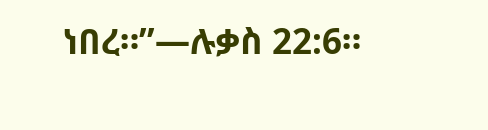ነበረ።”—ሉቃስ 22:6።